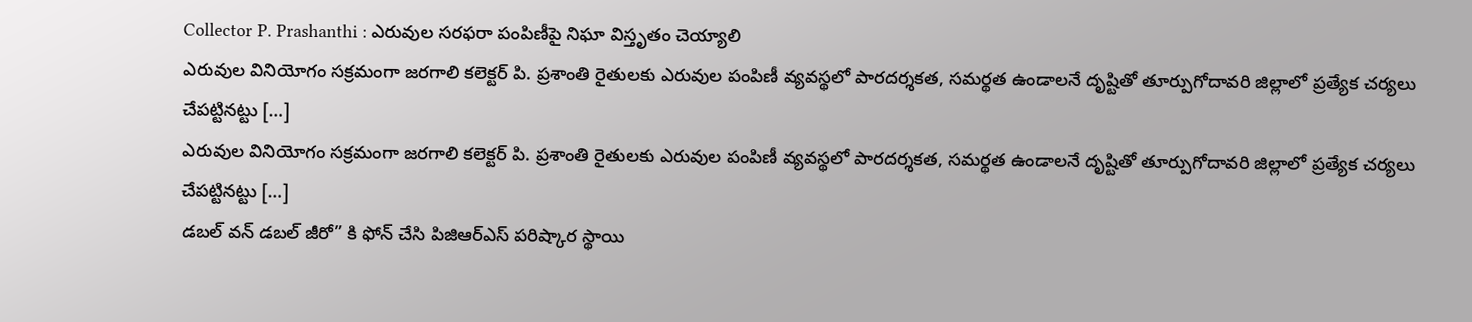Collector P. Prashanthi : ఎరువుల సరఫరా పంపిణీపై నిఘా విస్తృతం చెయ్యాలి
ఎరువుల వినియోగం సక్రమంగా జరగాలి కలెక్టర్ పి. ప్రశాంతి రైతులకు ఎరువుల పంపిణీ వ్యవస్థలో పారదర్శకత, సమర్థత ఉండాలనే దృష్టితో తూర్పుగోదావరి జిల్లాలో ప్రత్యేక చర్యలు చేపట్టినట్టు […]
ఎరువుల వినియోగం సక్రమంగా జరగాలి కలెక్టర్ పి. ప్రశాంతి రైతులకు ఎరువుల పంపిణీ వ్యవస్థలో పారదర్శకత, సమర్థత ఉండాలనే దృష్టితో తూర్పుగోదావరి జిల్లాలో ప్రత్యేక చర్యలు చేపట్టినట్టు […]
డబల్ వన్ డబల్ జీరో” కి ఫోన్ చేసి పిజిఆర్ఎస్ పరిష్కార స్థాయి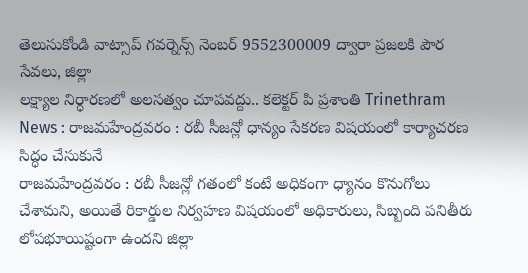తెలుసుకోండి వాట్సాప్ గవర్నెన్స్ నెంబర్ 9552300009 ద్వారా ప్రజలకి పౌర సేవలు, జిల్లా
లక్ష్యాల నిర్ధారణలో అలసత్వం చూపవద్దు.. కలెక్టర్ పి ప్రశాంతి Trinethram News : రాజమహేంద్రవరం : రబీ సీజన్లో ధాన్యం సేకరణ విషయంలో కార్యాచరణ సిద్ధం చేసుకునే
రాజమహేంద్రవరం : రబీ సీజన్లో గతంలో కంటే అధికంగా ధ్యానం కొనుగోలు చేశామని, అయితే రికార్డుల నిర్వహణ విషయంలో అధికారులు, సిబ్బంది పనితీరు లోపభూయిష్టంగా ఉందని జిల్లా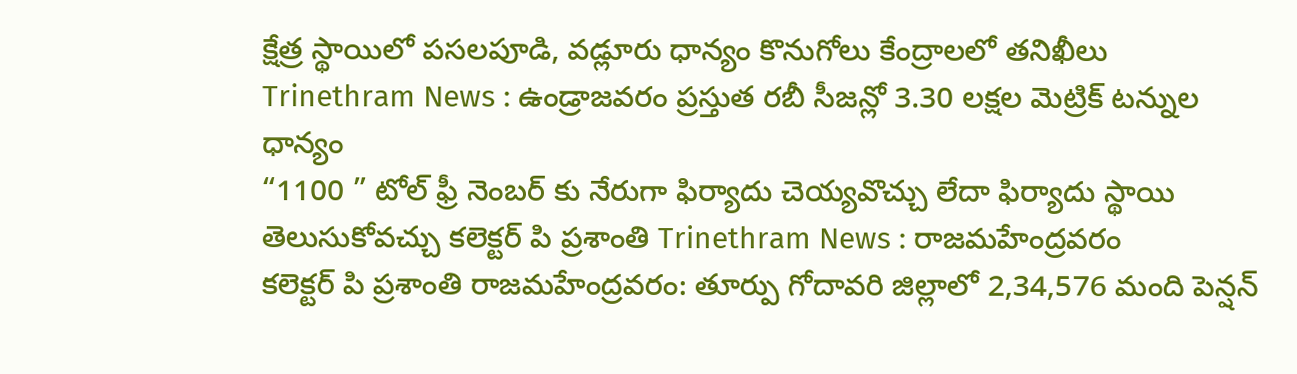క్షేత్ర స్థాయిలో పసలపూడి, వడ్లూరు ధాన్యం కొనుగోలు కేంద్రాలలో తనిఖీలు Trinethram News : ఉండ్రాజవరం ప్రస్తుత రబీ సీజన్లో 3.30 లక్షల మెట్రిక్ టన్నుల ధాన్యం
“1100 ” టోల్ ఫ్రీ నెంబర్ కు నేరుగా ఫిర్యాదు చెయ్యవొచ్చు లేదా ఫిర్యాదు స్థాయి తెలుసుకోవచ్చు కలెక్టర్ పి ప్రశాంతి Trinethram News : రాజమహేంద్రవరం
కలెక్టర్ పి ప్రశాంతి రాజమహేంద్రవరం: తూర్పు గోదావరి జిల్లాలో 2,34,576 మంది పెన్షన్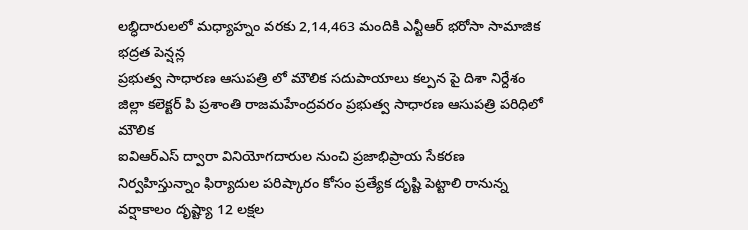లబ్ధిదారులలో మధ్యాహ్నం వరకు 2,14,463 మందికి ఎన్టీఆర్ భరోసా సామాజిక భద్రత పెన్షన్ల
ప్రభుత్వ సాధారణ ఆసుపత్రి లో మౌలిక సదుపాయాలు కల్పన పై దిశా నిర్దేశం జిల్లా కలెక్టర్ పి ప్రశాంతి రాజమహేంద్రవరం ప్రభుత్వ సాధారణ ఆసుపత్రి పరిధిలో మౌలిక
ఐవిఆర్ఎస్ ద్వారా వినియోగదారుల నుంచి ప్రజాభిప్రాయ సేకరణ నిర్వహిస్తున్నాం ఫిర్యాదుల పరిష్కారం కోసం ప్రత్యేక దృష్టి పెట్టాలి రానున్న వర్షాకాలం దృష్ట్యా 12 లక్షల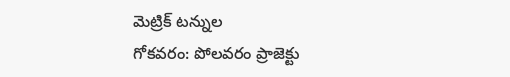మెట్రిక్ టన్నుల
గోకవరం: పోలవరం ప్రాజెక్టు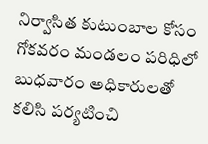నిర్వాసిత కుటుంబాల కోసం గోకవరం మండలం పరిధిలో బుధవారం అధికారులతో కలిసి పర్యటించి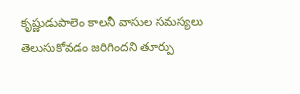కృష్ణుడుపాలెం కాలనీ వాసుల సమస్యలు తెలుసుకోవడం జరిగిందని తూర్పు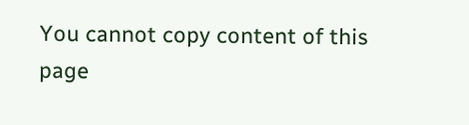You cannot copy content of this page